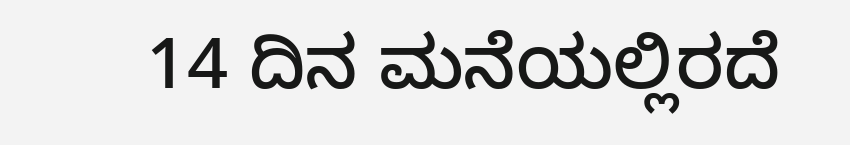14 ದಿನ ಮನೆಯಲ್ಲಿರದೆ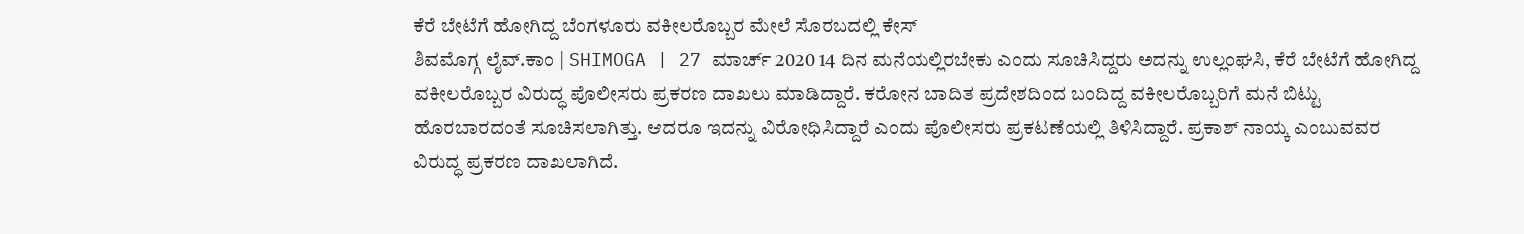ಕೆರೆ ಬೇಟೆಗೆ ಹೋಗಿದ್ದ ಬೆಂಗಳೂರು ವಕೀಲರೊಬ್ಬರ ಮೇಲೆ ಸೊರಬದಲ್ಲಿ ಕೇಸ್
ಶಿವಮೊಗ್ಗ ಲೈವ್.ಕಾಂ | SHIMOGA | 27 ಮಾರ್ಚ್ 2020 14 ದಿನ ಮನೆಯಲ್ಲಿರಬೇಕು ಎಂದು ಸೂಚಿಸಿದ್ದರು ಅದನ್ನು ಉಲ್ಲಂಘಸಿ, ಕೆರೆ ಬೇಟೆಗೆ ಹೋಗಿದ್ದ ವಕೀಲರೊಬ್ಬರ ವಿರುದ್ಧ ಪೊಲೀಸರು ಪ್ರಕರಣ ದಾಖಲು ಮಾಡಿದ್ದಾರೆ. ಕರೋನ ಬಾದಿತ ಪ್ರದೇಶದಿಂದ ಬಂದಿದ್ದ ವಕೀಲರೊಬ್ಬರಿಗೆ ಮನೆ ಬಿಟ್ಟು ಹೊರಬಾರದಂತೆ ಸೂಚಿಸಲಾಗಿತ್ತು. ಆದರೂ ಇದನ್ನು ವಿರೋಧಿಸಿದ್ದಾರೆ ಎಂದು ಪೊಲೀಸರು ಪ್ರಕಟಣೆಯಲ್ಲಿ ತಿಳಿಸಿದ್ದಾರೆ. ಪ್ರಕಾಶ್ ನಾಯ್ಕ ಎಂಬುವವರ ವಿರುದ್ಧ ಪ್ರಕರಣ ದಾಖಲಾಗಿದೆ.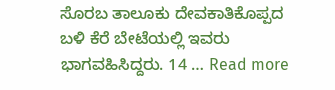ಸೊರಬ ತಾಲೂಕು ದೇವಕಾತಿಕೊಪ್ಪದ ಬಳಿ ಕೆರೆ ಬೇಟೆಯಲ್ಲಿ ಇವರು ಭಾಗವಹಿಸಿದ್ದರು. 14 … Read more